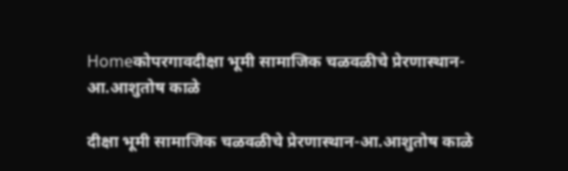Homeकोपरगावदीक्षा भूमी सामाजिक चळवळीचे प्रेरणास्थान-आ.आशुतोष काळे

दीक्षा भूमी सामाजिक चळवळीचे प्रेरणास्थान-आ.आशुतोष काळे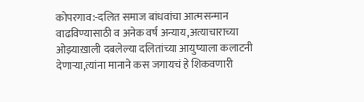कोपरगाव:-दलित समाज बांधवांचा आत्मसन्मान वाढविण्यासाठी व अनेक वर्ष अन्याय,अत्याचाराच्या ओझ्याख़ाली दबलेल्या दलितांच्या आयुष्याला कलाटनी देणाऱ्या,त्यांना मानाने कस जगायचं हे शिकवणारी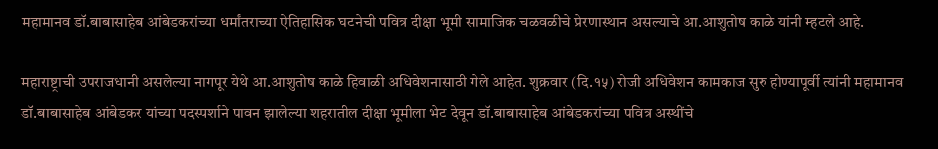महामानव डॉ.बाबासाहेब आंबेडकरांच्या धर्मांतराच्या ऐतिहासिक घटनेची पवित्र दीक्षा भूमी सामाजिक चळवळीचे प्रेरणास्थान असल्याचे आ.आशुतोष काळे यांनी म्हटले आहे.

महाराष्ट्राची उपराजधानी असलेल्या नागपूर येथे आ.आशुतोष काळे हिवाळी अधिवेशनासाठी गेले आहेत. शुक्रवार (दि.१५) रोजी अधिवेशन कामकाज सुरु होण्यापूर्वी त्यांनी महामानव डॉ.बाबासाहेब आंबेडकर यांच्या पदस्पर्शाने पावन झालेल्या शहरातील दीक्षा भूमीला भेट देवून डॉ.बाबासाहेब आंबेडकरांच्या पवित्र अस्थींचे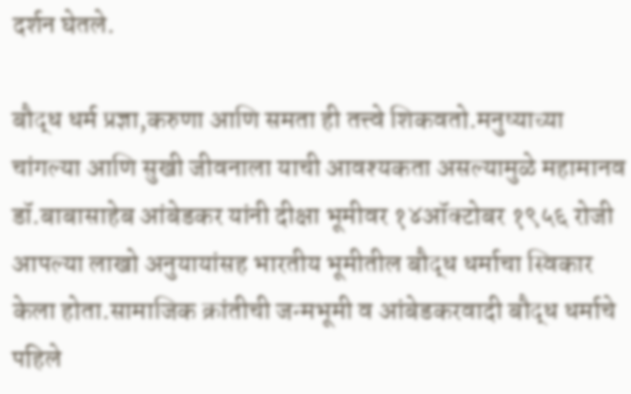दर्शन घेतले.

बौद्ध धर्म प्रज्ञा,करुणा आणि समता ही तत्त्वे शिकवतो.मनुष्याच्या चांगल्या आणि सुखी जीवनाला याची आवश्यकता असल्यामुळे महामानव डॉ.बाबासाहेब आंबेडकर यांनी दीक्षा भूमीवर १४ऑक्टोबर १९५६ रोजी आपल्या लाखो अनुयायांसह भारतीय भूमीतील बौद्ध धर्माचा स्विकार केला होता.सामाजिक क्रांतीची जन्मभूमी व आंबेडकरवादी बौद्ध धर्माचे पहिले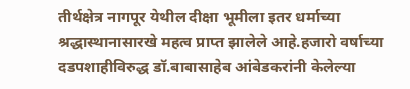तीर्थक्षेत्र नागपूर येथील दीक्षा भूमीला इतर धर्माच्या श्रद्धास्थानासारखे महत्व प्राप्त झालेले आहे.हजारो वर्षाच्या दडपशाहीविरुद्ध डॉ.बाबासाहेब आंबेडकरांनी केलेल्या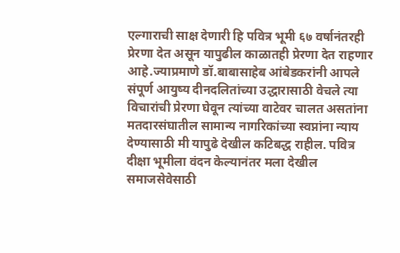एल्गाराची साक्ष देणारी हि पवित्र भूमी ६७ वर्षानंतरही प्रेरणा देत असून यापुढील काळातही प्रेरणा देत राहणार आहे.ज्याप्रमाणे डॉ.बाबासाहेब आंबेडकरांनी आपले संपूर्ण आयुष्य दीनदलितांच्या उद्धारासाठी वेचले त्या विचारांची प्रेरणा घेवून त्यांच्या वाटेवर चालत असतांना मतदारसंघातील सामान्य नागरिकांच्या स्वप्नांना न्याय देण्यासाठी मी यापुढे देखील कटिबद्ध राहील. पवित्र दीक्षा भूमीला वंदन केल्यानंतर मला देखील समाजसेवेसाठी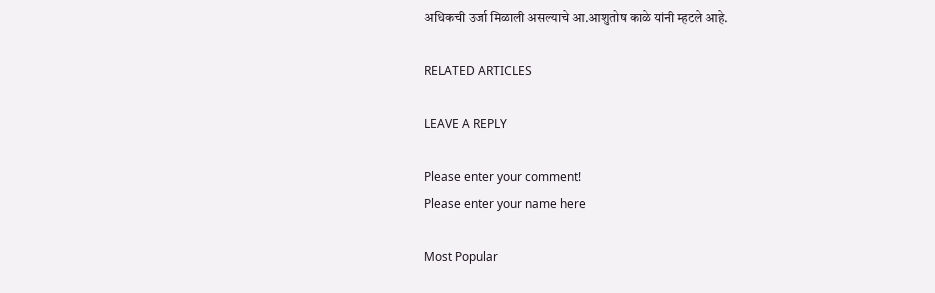अधिकची उर्जा मिळाली असल्याचे आ.आशुतोष काळे यांनी म्हटले आहे.

RELATED ARTICLES

LEAVE A REPLY

Please enter your comment!
Please enter your name here

Most Popular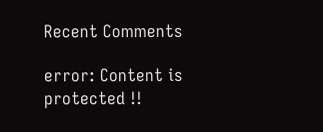Recent Comments

error: Content is protected !!